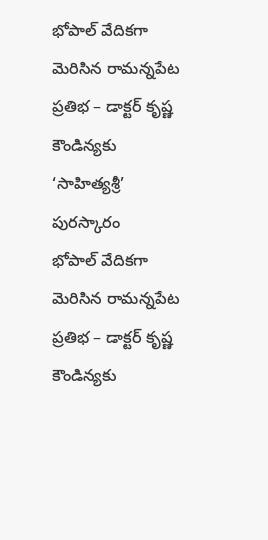భోపాల్ వేదికగా మెరిసిన రామన్నపేట ప్రతిభ – డాక్టర్ కృష్ణ కౌండిన్యకు ‘సాహిత్యశ్రీ’ పురస్కారం
భోపాల్ వేదికగా మెరిసిన రామన్నపేట ప్రతిభ – డాక్టర్ కృష్ణ కౌండిన్యకు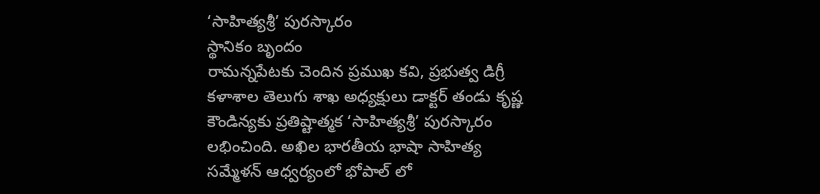‘సాహిత్యశ్రీ’ పురస్కారం
స్థానికం బృందం
రామన్నపేటకు చెందిన ప్రముఖ కవి, ప్రభుత్వ డిగ్రీ కళాశాల తెలుగు శాఖ అధ్యక్షులు డాక్టర్ తండు కృష్ణ కౌండిన్యకు ప్రతిష్టాత్మక ‘సాహిత్యశ్రీ’ పురస్కారం లభించింది. అఖిల భారతీయ భాషా సాహిత్య సమ్మేళన్ ఆధ్వర్యంలో భోపాల్ లో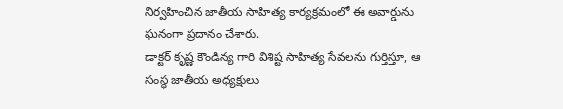నిర్వహించిన జాతీయ సాహిత్య కార్యక్రమంలో ఈ అవార్డును ఘనంగా ప్రదానం చేశారు.
డాక్టర్ కృష్ణ కౌండిన్య గారి విశిష్ట సాహిత్య సేవలను గుర్తిస్తూ, ఆ సంస్థ జాతీయ అధ్యక్షులు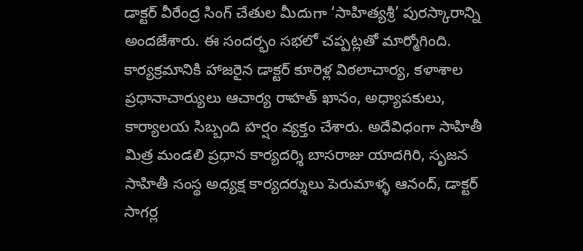డాక్టర్ వీరేంద్ర సింగ్ చేతుల మీదుగా ‘సాహిత్యశ్రీ’ పురస్కారాన్ని అందజేశారు. ఈ సందర్భం సభలో చప్పట్లతో మార్మోగింది.
కార్యక్రమానికి హాజరైన డాక్టర్ కూరెళ్ల విఠలాచార్య, కళాశాల ప్రధానాచార్యులు ఆచార్య రాహత్ ఖానం, అధ్యాపకులు, కార్యాలయ సిబ్బంది హర్షం వ్యక్తం చేశారు. అదేవిధంగా సాహితీ మిత్ర మండలి ప్రధాన కార్యదర్శి బాసరాజు యాదగిరి, సృజన సాహితీ సంస్థ అధ్యక్ష కార్యదర్శులు పెరుమాళ్ళ ఆనంద్, డాక్టర్ సాగర్ల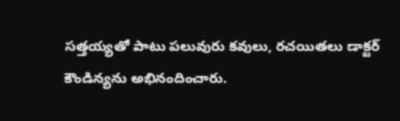సత్తయ్యతో పాటు పలువురు కవులు, రచయితలు డాక్టర్ కౌండిన్యను అభినందించారు.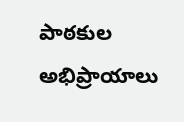పాఠకుల అభిప్రాయాలు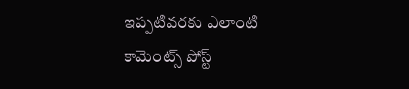ఇప్పటివరకు ఎలాంటి కామెంట్స్ పోస్ట్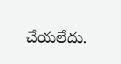చేయలేదు.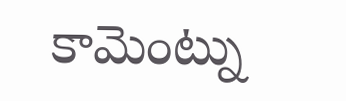కామెంట్ను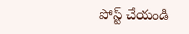పోస్ట్ చేయండి